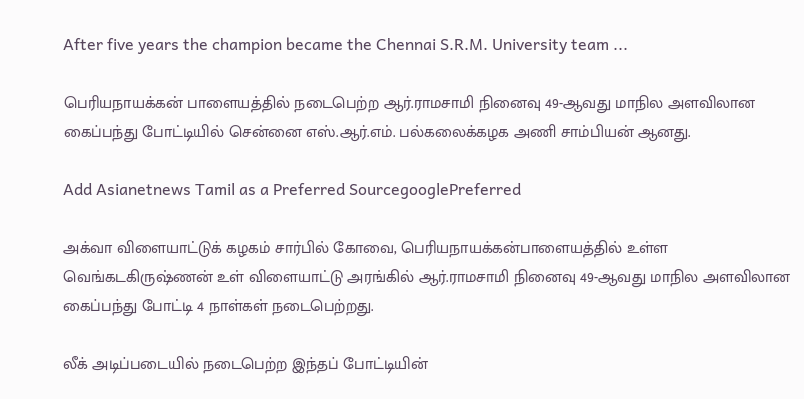After five years the champion became the Chennai S.R.M. University team ...

பெரியநாயக்கன் பாளையத்தில் நடைபெற்ற ஆர்.ராமசாமி நினைவு 49-ஆவது மாநில அளவிலான கைப்பந்து போட்டியில் சென்னை எஸ்.ஆர்.எம். பல்கலைக்கழக அணி சாம்பியன் ஆனது.

Add Asianetnews Tamil as a Preferred SourcegooglePreferred

அக்வா விளையாட்டுக் கழகம் சார்பில் கோவை, பெரியநாயக்கன்பாளையத்தில் உள்ள வெங்கடகிருஷ்ணன் உள் விளையாட்டு அரங்கில் ஆர்.ராமசாமி நினைவு 49-ஆவது மாநில அளவிலான கைப்பந்து போட்டி 4 நாள்கள் நடைபெற்றது.

லீக் அடிப்படையில் நடைபெற்ற இந்தப் போட்டியின்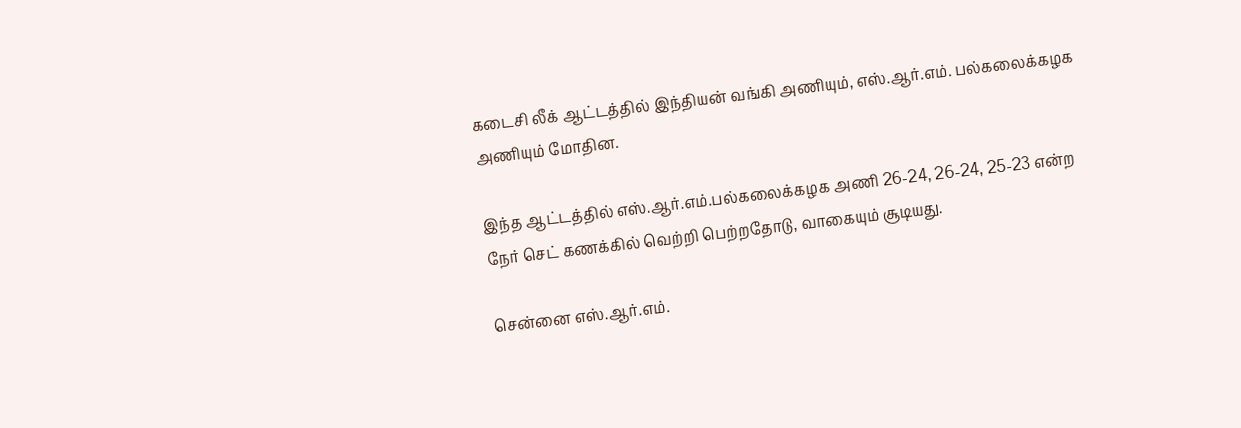கடைசி லீக் ஆட்டத்தில் இந்தியன் வங்கி அணியும், எஸ்.ஆர்.எம். பல்கலைக்கழக அணியும் மோதின.

இந்த ஆட்டத்தில் எஸ்.ஆர்.எம்.பல்கலைக்கழக அணி 26-24, 26-24, 25-23 என்ற நேர் செட் கணக்கில் வெற்றி பெற்றதோடு, வாகையும் சூடியது.

சென்னை எஸ்.ஆர்.எம்.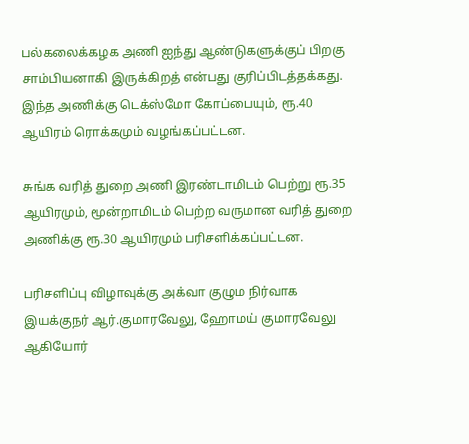பல்கலைக்கழக அணி ஐந்து ஆண்டுகளுக்குப் பிறகு சாம்பியனாகி இருக்கிறத் என்பது குரிப்பிடத்தக்கது. இந்த அணிக்கு டெக்ஸ்மோ கோப்பையும், ரூ.40 ஆயிரம் ரொக்கமும் வழங்கப்பட்டன.

சுங்க வரித் துறை அணி இரண்டாமிடம் பெற்று ரூ.35 ஆயிரமும், மூன்றாமிடம் பெற்ற வருமான வரித் துறை அணிக்கு ரூ.30 ஆயிரமும் பரிசளிக்கப்பட்டன.

பரிசளிப்பு விழாவுக்கு அக்வா குழும நிர்வாக இயக்குநர் ஆர்.குமாரவேலு, ஹோமய் குமாரவேலு ஆகியோர்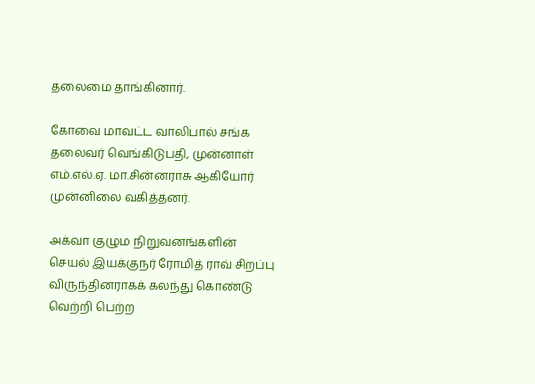தலைமை தாங்கினார்.

கோவை மாவட்ட வாலிபால் சங்க தலைவர் வெங்கிடுபதி, முன்னாள் எம்.எல்.ஏ. மா.சின்னராசு ஆகியோர் முன்னிலை வகித்தனர்.

அக்வா குழும நிறுவனங்களின் செயல் இயக்குநர் ரோமித் ராவ் சிறப்பு விருந்தினராகக் கலந்து கொண்டு வெற்றி பெற்ற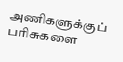அணிகளுக்குப் பரிசுகளை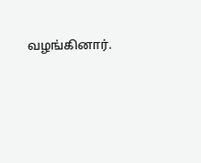வழங்கினார்.